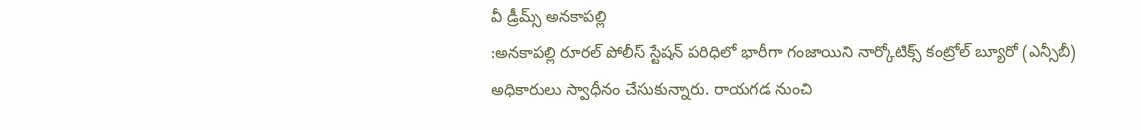వీ డ్రీమ్స్ అనకాపల్లి
:అనకాపల్లి రూరల్ పోలీస్ స్టేషన్ పరిధిలో భారీగా గంజాయిని నార్కోటిక్స్ కంట్రోల్ బ్యూరో (ఎన్సీబీ) అధికారులు స్వాధీనం చేసుకున్నారు. రాయగడ నుంచి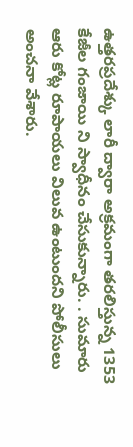ఉత్తరప్రదేశ్కు లారీ ద్వారా అక్రమంగా తరలిస్తున్న 1353 కేజీల గంజాయి ని స్వాధీనం చేసుకున్నారు. . సుమారు ఆరు కోట్ల రూపాయలు విలువ ఉంటుందని పోలీసులు అంచనా వేశారు.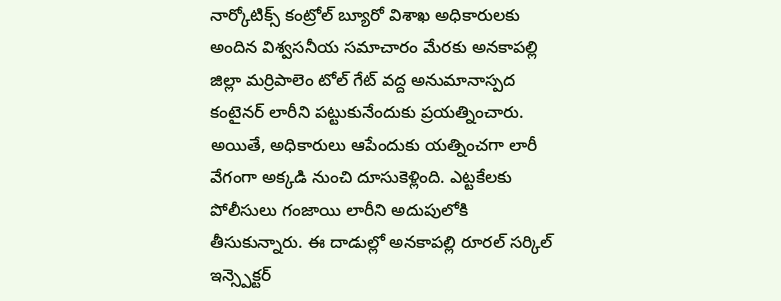నార్కోటిక్స్ కంట్రోల్ బ్యూరో విశాఖ అధికారులకు అందిన విశ్వసనీయ సమాచారం మేరకు అనకాపల్లి జిల్లా మర్రిపాలెం టోల్ గేట్ వద్ద అనుమానాస్పద కంటైనర్ లారీని పట్టుకునేందుకు ప్రయత్నించారు. అయితే, అధికారులు ఆపేందుకు యత్నించగా లారీ వేగంగా అక్కడి నుంచి దూసుకెళ్లింది. ఎట్టకేలకు పోలీసులు గంజాయి లారీని అదుపులోకి తీసుకున్నారు. ఈ దాడుల్లో అనకాపల్లి రూరల్ సర్కిల్ ఇన్స్పెక్టర్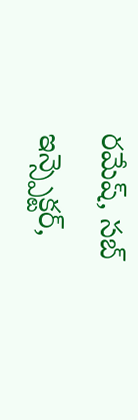రమేష్, సబ్ ఇన్స్పెక్టర్,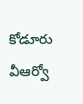కోడూరు వీఆర్వో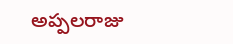అప్పలరాజు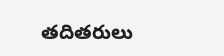తదితరులు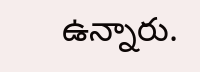ఉన్నారు.